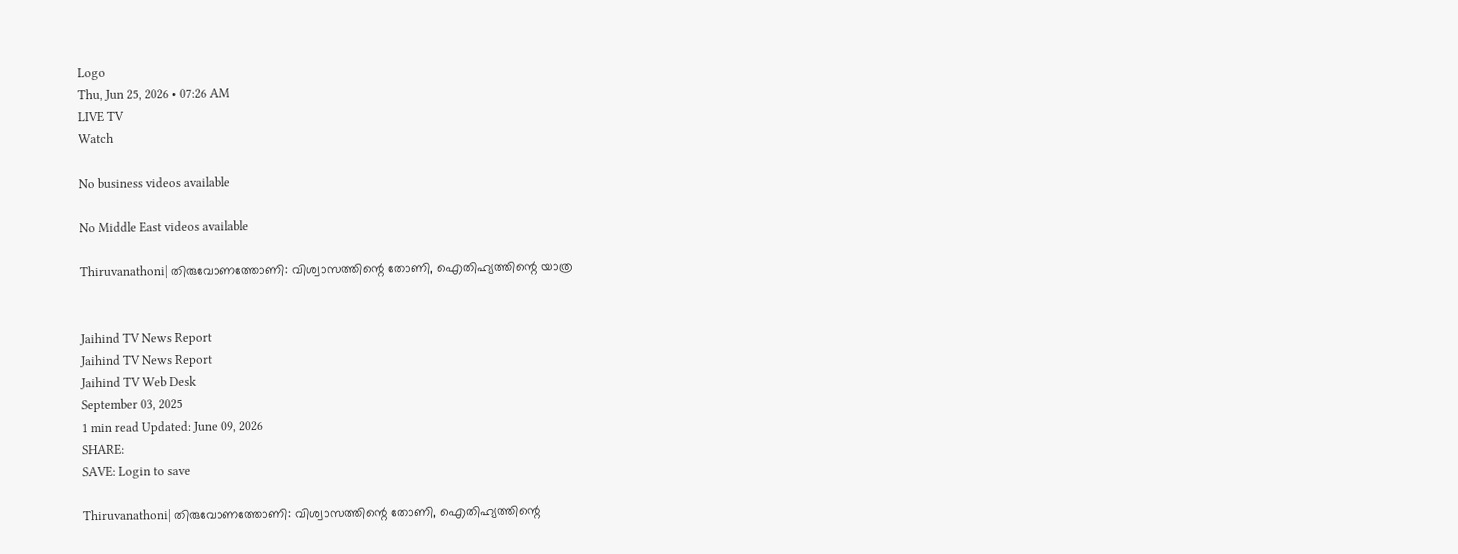Logo
Thu, Jun 25, 2026 • 07:26 AM
LIVE TV
Watch

No business videos available

No Middle East videos available

Thiruvanathoni| തിരുവോണത്തോണി: വിശ്വാസത്തിന്റെ തോണി, ഐതിഹ്യത്തിന്റെ യാത്ര


Jaihind TV News Report
Jaihind TV News Report
Jaihind TV Web Desk
September 03, 2025
1 min read Updated: June 09, 2026
SHARE:
SAVE: Login to save

Thiruvanathoni| തിരുവോണത്തോണി: വിശ്വാസത്തിന്റെ തോണി, ഐതിഹ്യത്തിന്റെ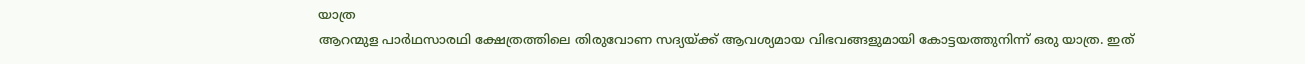യാത്ര
ആറന്മുള പാര്‍ഥസാരഥി ക്ഷേത്രത്തിലെ തിരുവോണ സദ്യയ്ക്ക് ആവശ്യമായ വിഭവങ്ങളുമായി കോട്ടയത്തുനിന്ന് ഒരു യാത്ര. ഇത്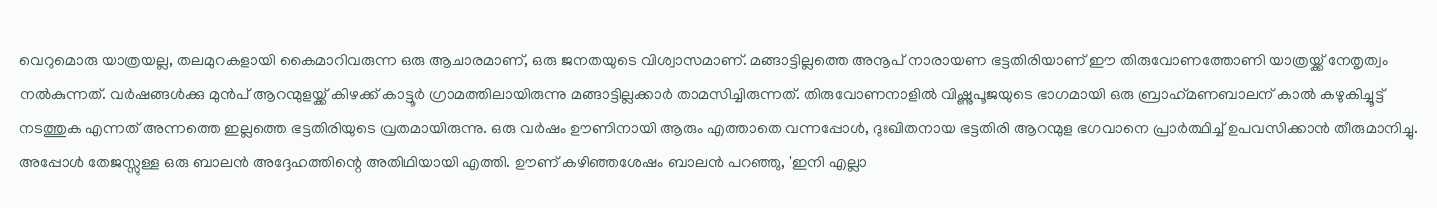വെറുമൊരു യാത്രയല്ല, തലമുറകളായി കൈമാറിവരുന്ന ഒരു ആചാരമാണ്, ഒരു ജനതയുടെ വിശ്വാസമാണ്. മങ്ങാട്ടില്ലത്തെ അനൂപ് നാരായണ ഭട്ടതിരിയാണ് ഈ തിരുവോണത്തോണി യാത്രയ്ക്ക് നേതൃത്വം നല്‍കുന്നത്. വര്‍ഷങ്ങള്‍ക്കു മുന്‍പ് ആറന്മുളയ്ക്ക് കിഴക്ക് കാട്ടൂര്‍ ഗ്രാമത്തിലായിരുന്നു മങ്ങാട്ടില്ലക്കാര്‍ താമസിച്ചിരുന്നത്. തിരുവോണനാളില്‍ വിഷ്ണുപൂജയുടെ ഭാഗമായി ഒരു ബ്രാഹ്‌മണബാലന് കാല്‍ കഴുകിച്ചൂട്ട് നടത്തുക എന്നത് അന്നത്തെ ഇല്ലത്തെ ഭട്ടതിരിയുടെ വ്രതമായിരുന്നു. ഒരു വര്‍ഷം ഊണിനായി ആരും എത്താതെ വന്നപ്പോള്‍, ദുഃഖിതനായ ഭട്ടതിരി ആറന്മുള ഭഗവാനെ പ്രാര്‍ത്ഥിച്ച് ഉപവസിക്കാന്‍ തീരുമാനിച്ചു. അപ്പോള്‍ തേജസ്സുള്ള ഒരു ബാലന്‍ അദ്ദേഹത്തിന്റെ അതിഥിയായി എത്തി. ഊണ് കഴിഞ്ഞശേഷം ബാലന്‍ പറഞ്ഞു, 'ഇനി എല്ലാ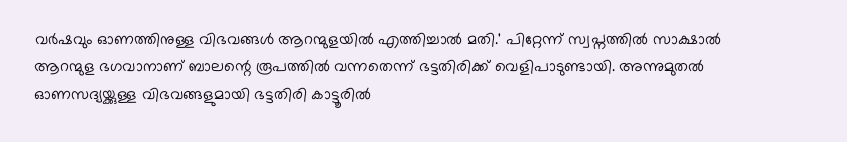വര്‍ഷവും ഓണത്തിനുള്ള വിഭവങ്ങള്‍ ആറന്മുളയില്‍ എത്തിച്ചാല്‍ മതി.' പിറ്റേന്ന് സ്വപ്നത്തില്‍ സാക്ഷാല്‍ ആറന്മുള ഭഗവാനാണ് ബാലന്റെ രൂപത്തില്‍ വന്നതെന്ന് ഭട്ടതിരിക്ക് വെളിപാടുണ്ടായി. അന്നുമുതല്‍ ഓണസദ്യയ്ക്കുള്ള വിഭവങ്ങളുമായി ഭട്ടതിരി കാട്ടൂരില്‍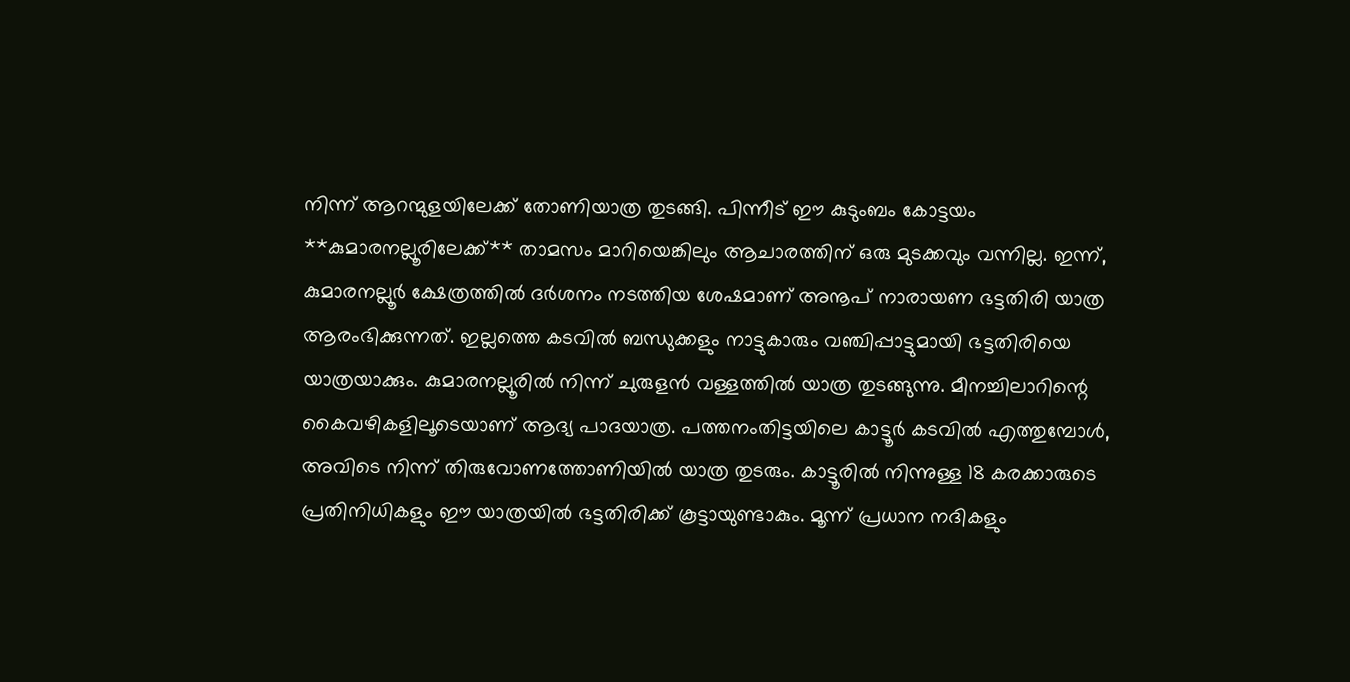നിന്ന് ആറന്മുളയിലേക്ക് തോണിയാത്ര തുടങ്ങി. പിന്നീട് ഈ കുടുംബം കോട്ടയം **കുമാരനല്ലൂരിലേക്ക്** താമസം മാറിയെങ്കിലും ആചാരത്തിന് ഒരു മുടക്കവും വന്നില്ല. ഇന്ന്, കുമാരനല്ലൂര്‍ ക്ഷേത്രത്തില്‍ ദര്‍ശനം നടത്തിയ ശേഷമാണ് അനൂപ് നാരായണ ഭട്ടതിരി യാത്ര ആരംഭിക്കുന്നത്. ഇല്ലത്തെ കടവില്‍ ബന്ധുക്കളും നാട്ടുകാരും വഞ്ചിപ്പാട്ടുമായി ഭട്ടതിരിയെ യാത്രയാക്കും. കുമാരനല്ലൂരില്‍ നിന്ന് ചുരുളന്‍ വള്ളത്തില്‍ യാത്ര തുടങ്ങുന്നു. മീനച്ചിലാറിന്റെ കൈവഴികളിലൂടെയാണ് ആദ്യ പാദയാത്ര. പത്തനംതിട്ടയിലെ കാട്ടൂര്‍ കടവില്‍ എത്തുമ്പോള്‍, അവിടെ നിന്ന് തിരുവോണത്തോണിയില്‍ യാത്ര തുടരും. കാട്ടൂരില്‍ നിന്നുള്ള 18 കരക്കാരുടെ പ്രതിനിധികളും ഈ യാത്രയില്‍ ഭട്ടതിരിക്ക് കൂട്ടായുണ്ടാകും. മൂന്ന് പ്രധാന നദികളും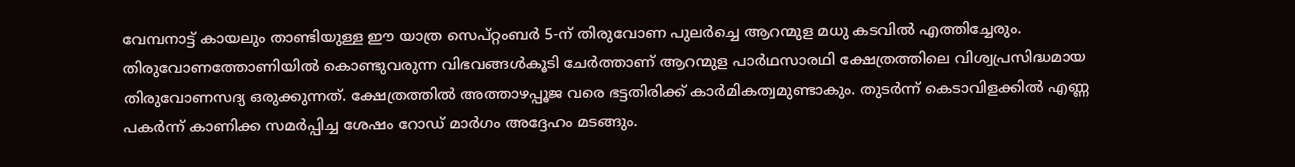വേമ്പനാട്ട് കായലും താണ്ടിയുള്ള ഈ യാത്ര സെപ്റ്റംബര്‍ 5-ന് തിരുവോണ പുലര്‍ച്ചെ ആറന്മുള മധു കടവില്‍ എത്തിച്ചേരും. തിരുവോണത്തോണിയില്‍ കൊണ്ടുവരുന്ന വിഭവങ്ങള്‍കൂടി ചേര്‍ത്താണ് ആറന്മുള പാര്‍ഥസാരഥി ക്ഷേത്രത്തിലെ വിശ്വപ്രസിദ്ധമായ തിരുവോണസദ്യ ഒരുക്കുന്നത്. ക്ഷേത്രത്തില്‍ അത്താഴപ്പൂജ വരെ ഭട്ടതിരിക്ക് കാര്‍മികത്വമുണ്ടാകും. തുടര്‍ന്ന് കെടാവിളക്കില്‍ എണ്ണ പകര്‍ന്ന് കാണിക്ക സമര്‍പ്പിച്ച ശേഷം റോഡ് മാര്‍ഗം അദ്ദേഹം മടങ്ങും.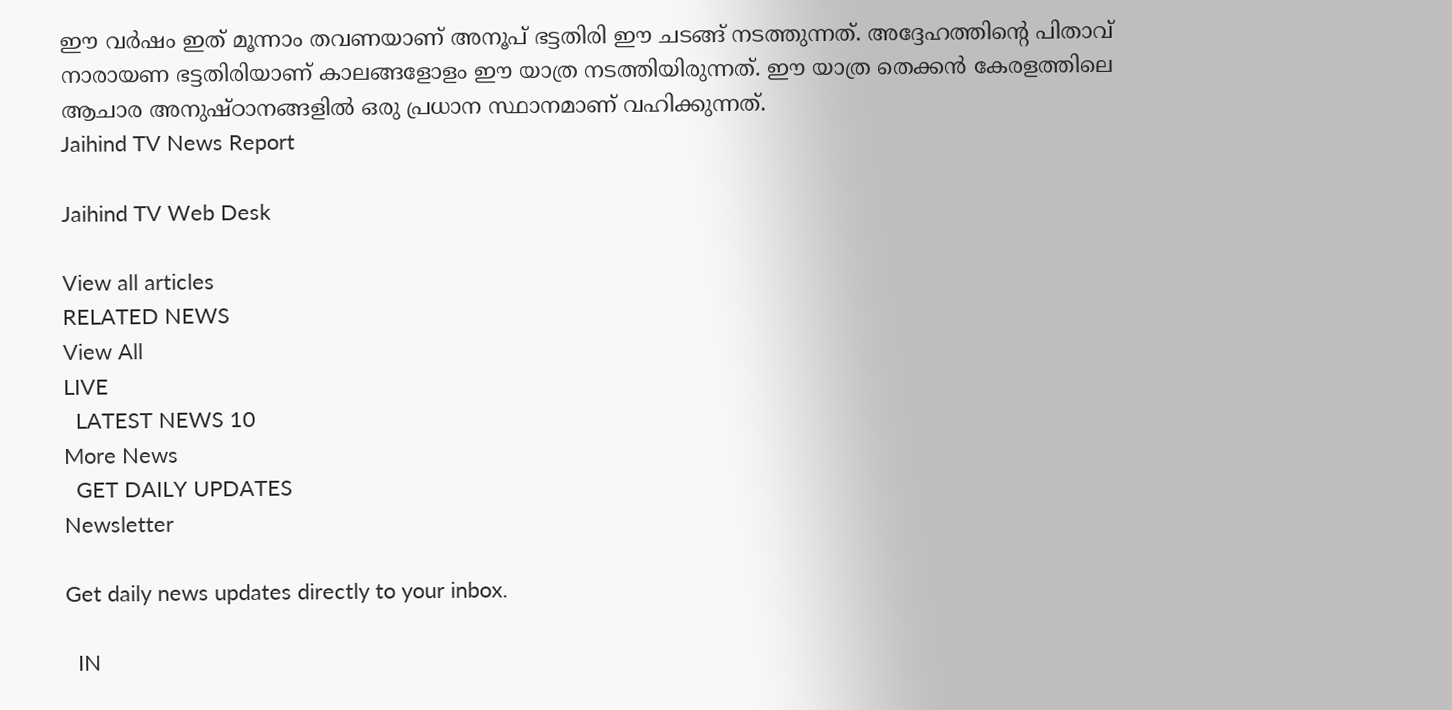ഈ വര്‍ഷം ഇത് മൂന്നാം തവണയാണ് അനൂപ് ഭട്ടതിരി ഈ ചടങ്ങ് നടത്തുന്നത്. അദ്ദേഹത്തിന്റെ പിതാവ് നാരായണ ഭട്ടതിരിയാണ് കാലങ്ങളോളം ഈ യാത്ര നടത്തിയിരുന്നത്. ഈ യാത്ര തെക്കന്‍ കേരളത്തിലെ ആചാര അനുഷ്ഠാനങ്ങളില്‍ ഒരു പ്രധാന സ്ഥാനമാണ് വഹിക്കുന്നത്.
Jaihind TV News Report

Jaihind TV Web Desk

View all articles
RELATED NEWS
View All
LIVE
  LATEST NEWS 10
More News
  GET DAILY UPDATES
Newsletter

Get daily news updates directly to your inbox.

  IN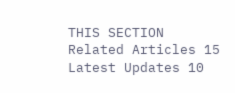THIS SECTION
Related Articles 15
Latest Updates 10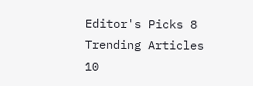Editor's Picks 8
Trending Articles 10